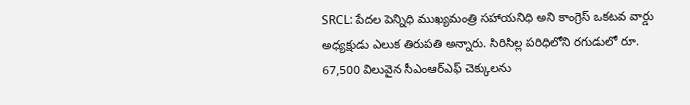SRCL: పేదల పెన్నిధి ముఖ్యమంత్రి సహాయనిధి అని కాంగ్రెస్ ఒకటవ వార్డు అధ్యక్షుడు ఎలుక తిరుపతి అన్నారు. సిరిసిల్ల పరిధిలోని రగుడులో రూ. 67,500 విలువైన సీఎంఆర్ఎఫ్ చెక్కులను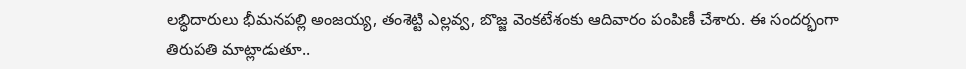లబ్ధిదారులు భీమనపల్లి అంజయ్య, తంశెట్టి ఎల్లవ్వ, బొజ్జ వెంకటేశంకు ఆదివారం పంపిణీ చేశారు. ఈ సందర్భంగా తిరుపతి మాట్లాడుతూ..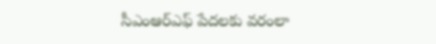సీఎంఆర్ఎఫ్ పేదలకు వరంలా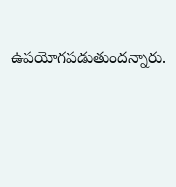ఉపయోగపడుతుందన్నారు.